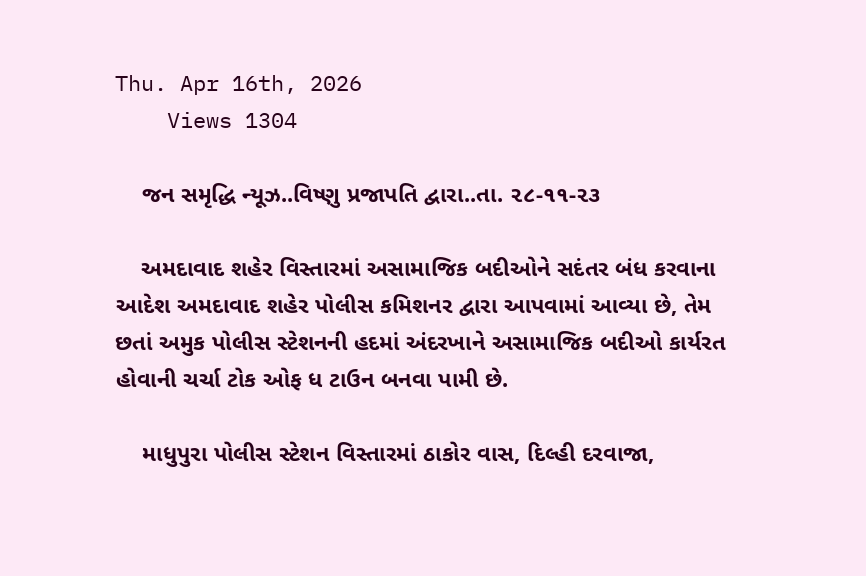Thu. Apr 16th, 2026
    Views 1304

    જન સમૃદ્ધિ ન્યૂઝ..વિષ્ણુ પ્રજાપતિ દ્વારા..તા. ૨૮-૧૧-૨૩

    અમદાવાદ શહેર વિસ્તારમાં અસામાજિક બદીઓને સદંતર બંધ કરવાના આદેશ અમદાવાદ શહેર પોલીસ કમિશનર દ્વારા આપવામાં આવ્યા છે, તેમ છતાં અમુક પોલીસ સ્ટેશનની હદમાં અંદરખાને અસામાજિક બદીઓ કાર્યરત હોવાની ચર્ચા ટોક ઓફ ધ ટાઉન બનવા પામી છે.

    માધુપુરા પોલીસ સ્ટેશન વિસ્તારમાં ઠાકોર વાસ, દિલ્હી દરવાજા,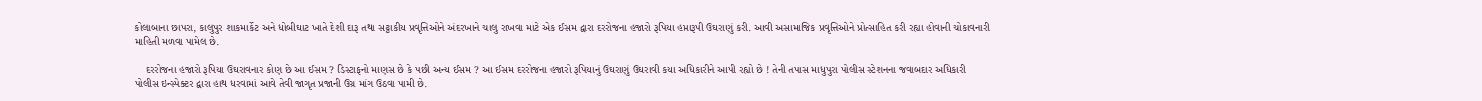કોલાબાના છાપરા, કાલુપુર શાકમાર્કેટ અને ધોબીઘાટ ખાતે દેશી દારૂ તથા સટ્ટાકીય પ્રવૃત્તિઓને અંદરખાને ચાલુ રાખવા માટે એક ઈસમ દ્વારા દરરોજના હજારો રૂપિયા હપ્તારૂપી ઉઘરાણું કરી. આવી અસામાજિક પ્રવૃત્તિઓને પ્રોત્સાહિત કરી રહ્યા હોવાની ચોકાવનારી માહિતી મળવા પામેલ છે.

    દરરોજના હજારો રૂપિયા ઉઘરાવનાર કોણ છે આ ઈસમ ? ડિસ્ટાફનો માણસ છે કે પછી અન્ય ઈસમ ? આ ઈસમ દરરોજના હજારો રૂપિયાનું ઉઘરાણું ઉઘરાવી કયા અધિકારીને આપી રહ્યો છે ! તેની તપાસ માધુપુરા પોલીસ સ્ટેશનના જવાબદાર અધિકારી પોલીસ ઇન્સ્પેક્ટર દ્વારા હાથ ધરવામાં આવે તેવી જાગૃત પ્રજાની ઉગ્ર માંગ ઉઠવા પામી છે.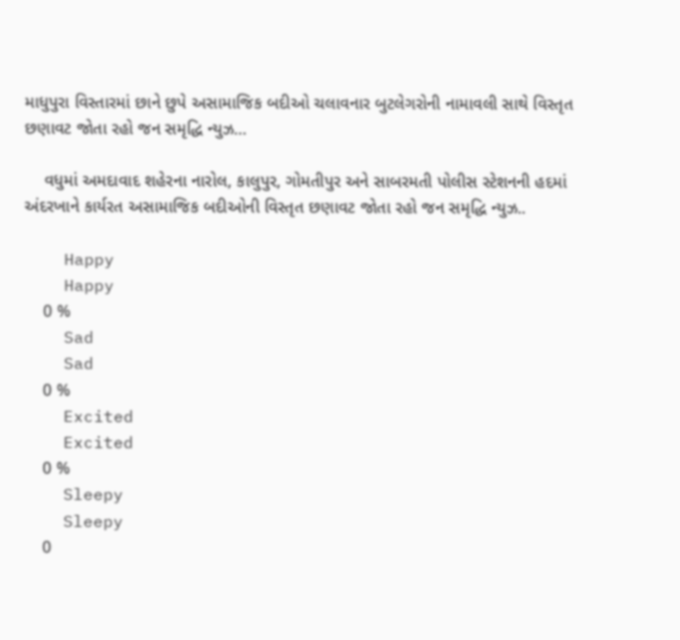માધુપુરા વિસ્તારમાં છાને છુપે અસામાજિક બદીઓ ચલાવનાર બુટલેગરોની નામાવલી સાથે વિસ્તૃત છણાવટ જોતા રહો જન સમૃદ્ધિ ન્યુઝ…

    વધુમાં અમદાવાદ શહેરના નારોલ, કાલુપુર, ગોમતીપુર અને સાબરમતી પોલીસ સ્ટેશનની હદમાં અંદરખાને કાર્યરત અસામાજિક બદીઓની વિસ્તૃત છણાવટ જોતા રહો જન સમૃદ્ધિ ન્યુઝ..

    Happy
    Happy
    0 %
    Sad
    Sad
    0 %
    Excited
    Excited
    0 %
    Sleepy
    Sleepy
    0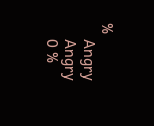%
    Angry
    Angry
    0 %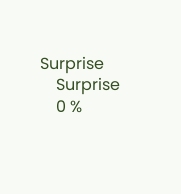Surprise
    Surprise
    0 %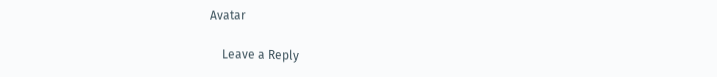Avatar

    Leave a Reply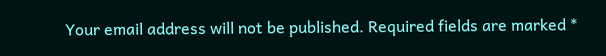Your email address will not be published. Required fields are marked *